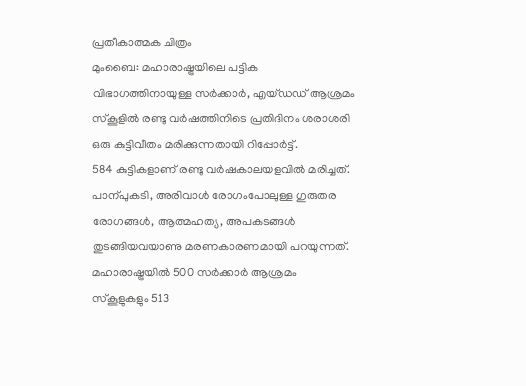പ്രതീകാത്മക ചിത്രം
മുംബൈ: മഹാരാഷ്ട്രയിലെ പട്ടിക വിഭാഗത്തിനായുള്ള സർക്കാർ, എയ്ഡഡ് ആശ്രമം സ്കൂളിൽ രണ്ടു വർഷത്തിനിടെ പ്രതിദിനം ശരാശരി ഒരു കുട്ടിവീതം മരിക്കുന്നതായി റിപ്പോർട്ട്.
584 കുട്ടികളാണ് രണ്ടു വർഷകാലയളവിൽ മരിച്ചത്. പാന്പുകടി, അരിവാൾ രോഗംപോലുള്ള ഗുരുതര രോഗങ്ങൾ, ആത്മഹത്യ, അപകടങ്ങൾ തുടങ്ങിയവയാണു മരണകാരണമായി പറയുന്നത്.
മഹാരാഷ്ട്രയിൽ 500 സർക്കാർ ആശ്രമം സ്കൂളുകളും 513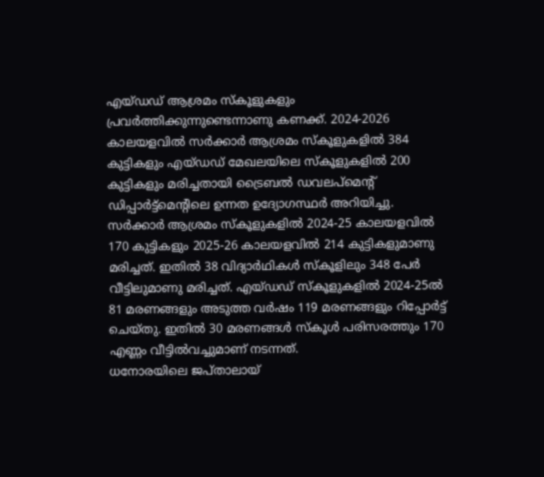എയ്ഡഡ് ആശ്രമം സ്കൂളുകളും പ്രവർത്തിക്കുന്നുണ്ടെന്നാണു കണക്ക്. 2024-2026 കാലയളവിൽ സർക്കാർ ആശ്രമം സ്കൂളുകളിൽ 384 കുട്ടികളും എയ്ഡഡ് മേഖലയിലെ സ്കൂളുകളിൽ 200 കുട്ടികളും മരിച്ചതായി ട്രൈബൽ ഡവലപ്മെന്റ് ഡിപ്പാർട്ട്മെന്റിലെ ഉന്നത ഉദ്യോഗസ്ഥർ അറിയിച്ചു.
സർക്കാർ ആശ്രമം സ്കൂളുകളിൽ 2024-25 കാലയളവിൽ 170 കുട്ടികളും 2025-26 കാലയളവിൽ 214 കുട്ടികളുമാണു മരിച്ചത്. ഇതിൽ 38 വിദ്യാർഥികൾ സ്കൂളിലും 348 പേർ വീട്ടിലുമാണു മരിച്ചത്. എയ്ഡഡ് സ്കൂളുകളിൽ 2024-25ൽ 81 മരണങ്ങളും അടുത്ത വർഷം 119 മരണങ്ങളും റിപ്പോർട്ട് ചെയ്തു. ഇതിൽ 30 മരണങ്ങൾ സ്കൂൾ പരിസരത്തും 170 എണ്ണം വീട്ടിൽവച്ചുമാണ് നടന്നത്.
ധനോരയിലെ ജപ്താലായ്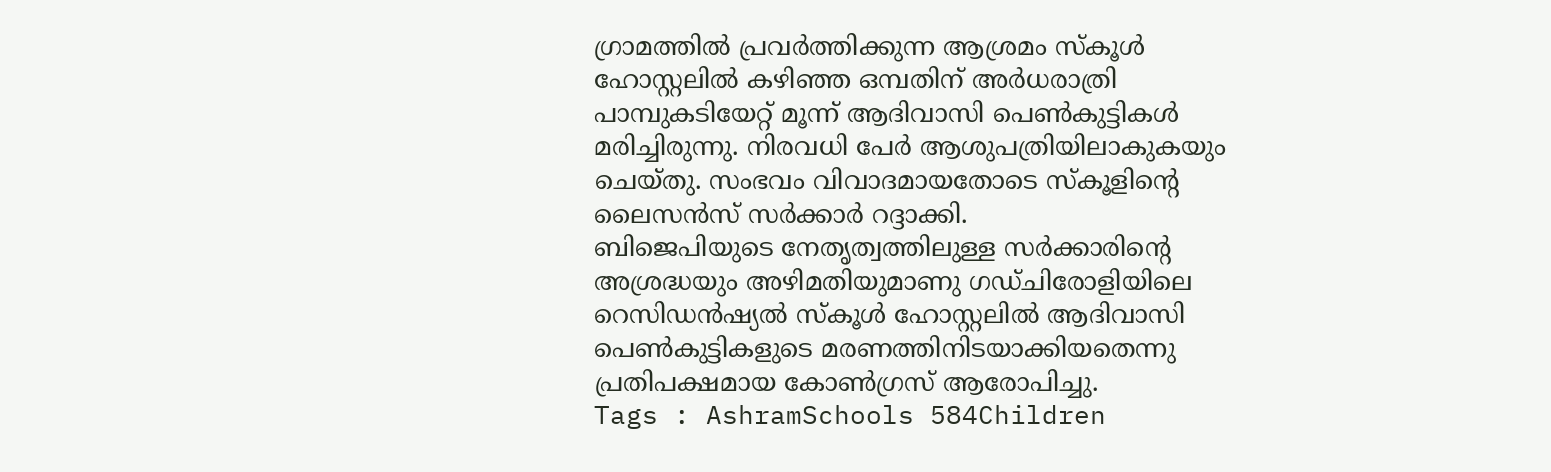ഗ്രാമത്തിൽ പ്രവർത്തിക്കുന്ന ആശ്രമം സ്കൂൾ ഹോസ്റ്റലിൽ കഴിഞ്ഞ ഒമ്പതിന് അർധരാത്രി പാമ്പുകടിയേറ്റ് മൂന്ന് ആദിവാസി പെൺകുട്ടികൾ മരിച്ചിരുന്നു. നിരവധി പേർ ആശുപത്രിയിലാകുകയും ചെയ്തു. സംഭവം വിവാദമായതോടെ സ്കൂളിന്റെ ലൈസൻസ് സർക്കാർ റദ്ദാക്കി.
ബിജെപിയുടെ നേതൃത്വത്തിലുള്ള സർക്കാരിന്റെ അശ്രദ്ധയും അഴിമതിയുമാണു ഗഡ്ചിരോളിയിലെ റെസിഡൻഷ്യൽ സ്കൂൾ ഹോസ്റ്റലിൽ ആദിവാസി പെൺകുട്ടികളുടെ മരണത്തിനിടയാക്കിയതെന്നു പ്രതിപക്ഷമായ കോൺഗ്രസ് ആരോപിച്ചു.
Tags : AshramSchools 584Children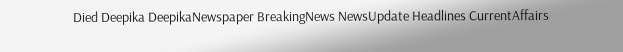Died Deepika DeepikaNewspaper BreakingNews NewsUpdate Headlines CurrentAffairs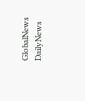GlobalNews DailyNews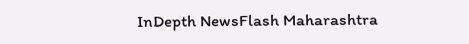InDepth NewsFlash Maharashtra